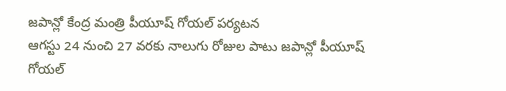జపాన్లో కేంద్ర మంత్రి పీయూష్ గోయల్ పర్యటన
ఆగస్టు 24 నుంచి 27 వరకు నాలుగు రోజుల పాటు జపాన్లో పీయూష్ గోయల్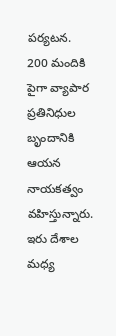పర్యటన.
200 మందికి పైగా వ్యాపార ప్రతినిధుల బృందానికి ఆయన నాయకత్వం వహిస్తున్నారు.
ఇరు దేశాల మధ్య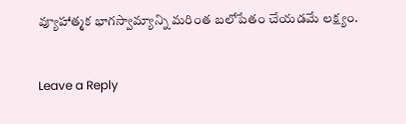వ్యూహాత్మక భాగస్వామ్యాన్ని మరింత బలోపేతం చేయడమే లక్ష్యం.


Leave a Reply